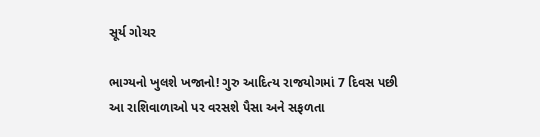સૂર્ય ગોચર

ભાગ્યનો ખુલશે ખજાનો! ગુરુ આદિત્ય રાજયોગમાં 7 દિવસ પછી આ રાશિવાળાઓ પર વરસશે પૈસા અને સફળતા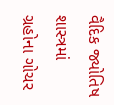વૈદિક જ્યોતિષ શાસ્ત્રમાં ગ્રહોના ગોચર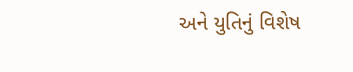અને યુતિનું વિશેષ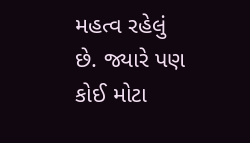મહત્વ રહેલું છે. જ્યારે પણ કોઈ મોટા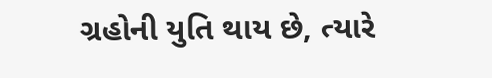ગ્રહોની યુતિ થાય છે, ત્યારે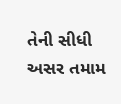તેની સીધી અસર તમામ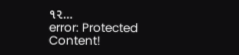૧૨…
error: Protected Content!